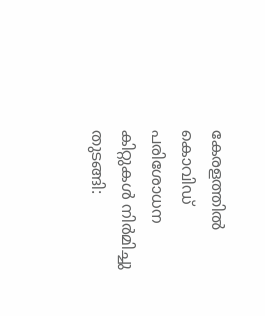കേരളത്തില്‍ കൊവിഡ് പരിശോധന കിറ്റുകള്‍ നിര്‍മിച്ചു തുടങ്ങി: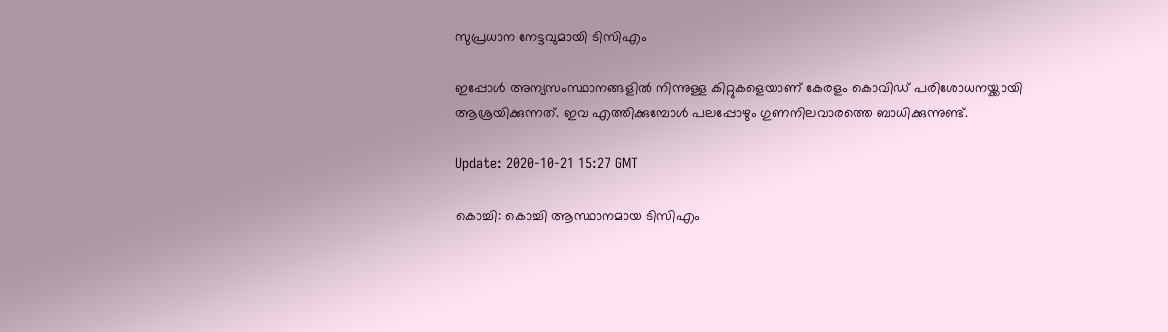സുപ്രധാന നേട്ടവുമായി ടിസിഎം

ഇപ്പോള്‍ അന്യസംസ്ഥാനങ്ങളില്‍ നിന്നുള്ള കിറ്റുകളെയാണ് കേരളം കൊവിഡ് പരിശോധനയ്ക്കായി ആശ്രയിക്കുന്നത്. ഇവ എത്തിക്കുമ്പോള്‍ പലപ്പോഴും ഗുണനിലവാരത്തെ ബാധിക്കുന്നുണ്ട്.

Update: 2020-10-21 15:27 GMT

കൊച്ചി: കൊച്ചി ആസ്ഥാനമായ ടിസിഎം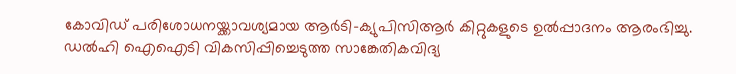കോവിഡ് പരിശോധനയ്ക്കാവശ്യമായ ആര്‍ടി-ക്യുപിസിആര്‍ കിറ്റുകളുടെ ഉല്‍പ്പാദനം ആരംഭിച്ചു. ഡല്‍ഹി ഐഐടി വികസിപ്പിച്ചെടുത്ത സാങ്കേതികവിദ്യ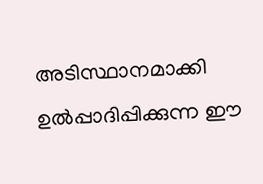അടിസ്ഥാനമാക്കി ഉല്‍പ്പാദിപ്പിക്കുന്ന ഈ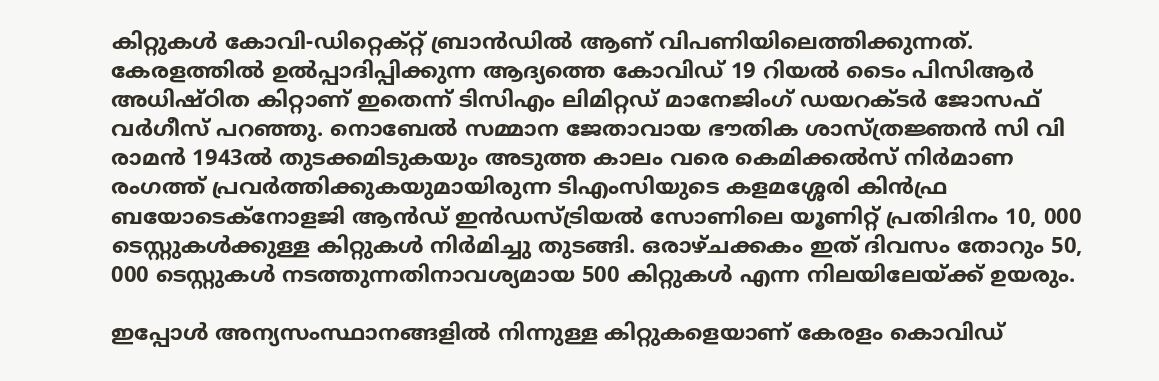കിറ്റുകള്‍ കോവി-ഡിറ്റെക്റ്റ് ബ്രാന്‍ഡില്‍ ആണ് വിപണിയിലെത്തിക്കുന്നത്. കേരളത്തില്‍ ഉല്‍പ്പാദിപ്പിക്കുന്ന ആദ്യത്തെ കോവിഡ് 19 റിയല്‍ ടൈം പിസിആര്‍ അധിഷ്ഠിത കിറ്റാണ് ഇതെന്ന് ടിസിഎം ലിമിറ്റഡ് മാനേജിംഗ് ഡയറക്ടര്‍ ജോസഫ് വര്‍ഗീസ് പറഞ്ഞു. നൊബേല്‍ സമ്മാന ജേതാവായ ഭൗതിക ശാസ്ത്രജ്ഞന്‍ സി വി രാമന്‍ 1943ല്‍ തുടക്കമിടുകയും അടുത്ത കാലം വരെ കെമിക്കല്‍സ് നിര്‍മാണ രംഗത്ത് പ്രവര്‍ത്തിക്കുകയുമായിരുന്ന ടിഎംസിയുടെ കളമശ്ശേരി കിന്‍ഫ്ര ബയോടെക്‌നോളജി ആന്‍ഡ് ഇന്‍ഡസ്ട്രിയല്‍ സോണിലെ യൂണിറ്റ് പ്രതിദിനം 10, 000 ടെസ്റ്റുകള്‍ക്കുള്ള കിറ്റുകള്‍ നിര്‍മിച്ചു തുടങ്ങി. ഒരാഴ്ചക്കകം ഇത് ദിവസം തോറും 50, 000 ടെസ്റ്റുകള്‍ നടത്തുന്നതിനാവശ്യമായ 500 കിറ്റുകള്‍ എന്ന നിലയിലേയ്ക്ക് ഉയരും.

ഇപ്പോള്‍ അന്യസംസ്ഥാനങ്ങളില്‍ നിന്നുള്ള കിറ്റുകളെയാണ് കേരളം കൊവിഡ്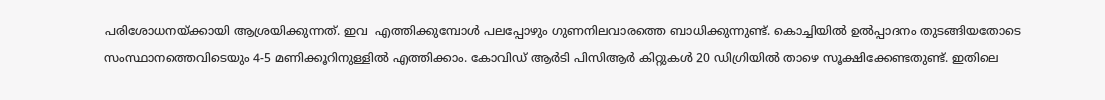പരിശോധനയ്ക്കായി ആശ്രയിക്കുന്നത്. ഇവ  എത്തിക്കുമ്പോള്‍ പലപ്പോഴും ഗുണനിലവാരത്തെ ബാധിക്കുന്നുണ്ട്. കൊച്ചിയില്‍ ഉല്‍പ്പാദനം തുടങ്ങിയതോടെ സംസ്ഥാനത്തെവിടെയും 4-5 മണിക്കൂറിനുള്ളില്‍ എത്തിക്കാം. കോവിഡ് ആര്‍ടി പിസിആര്‍ കിറ്റുകള്‍ 20 ഡിഗ്രിയില്‍ താഴെ സൂക്ഷിക്കേണ്ടതുണ്ട്. ഇതിലെ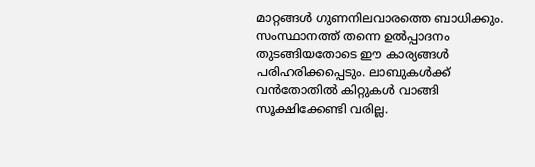മാറ്റങ്ങള്‍ ഗുണനിലവാരത്തെ ബാധിക്കും. സംസ്ഥാനത്ത് തന്നെ ഉല്‍പ്പാദനം തുടങ്ങിയതോടെ ഈ കാര്യങ്ങള്‍ പരിഹരിക്കപ്പെടും. ലാബുകള്‍ക്ക് വന്‍തോതില്‍ കിറ്റുകള്‍ വാങ്ങി സൂക്ഷിക്കേണ്ടി വരില്ല.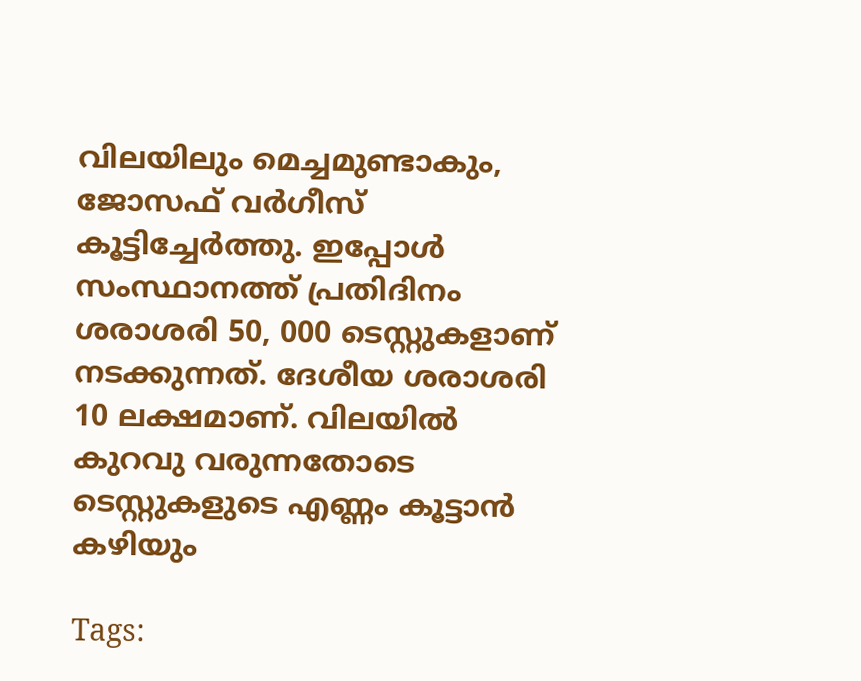വിലയിലും മെച്ചമുണ്ടാകും, ജോസഫ് വര്‍ഗീസ് കൂട്ടിച്ചേര്‍ത്തു. ഇപ്പോള്‍ സംസ്ഥാനത്ത് പ്രതിദിനം ശരാശരി 50, 000 ടെസ്റ്റുകളാണ് നടക്കുന്നത്. ദേശീയ ശരാശരി 10 ലക്ഷമാണ്. വിലയില്‍ കുറവു വരുന്നതോടെ ടെസ്റ്റുകളുടെ എണ്ണം കൂട്ടാന്‍ കഴിയും

Tags: